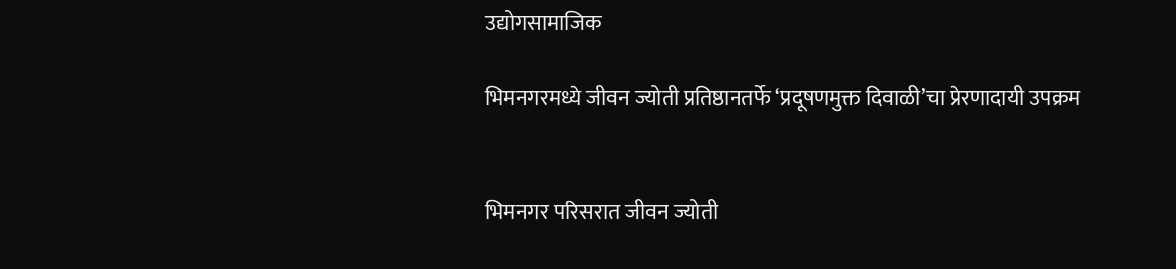उद्योगसामाजिक

भिमनगरमध्ये जीवन ज्योती प्रतिष्ठानतर्फे ‘प्रदूषणमुक्त दिवाळी’चा प्रेरणादायी उपक्रम


भिमनगर परिसरात जीवन ज्योती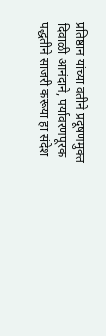प्रतिष्ठान यांच्या वतीने प्रदूषणमुक्त दिवाळी आनंदाने, पर्यावरणपूरक पद्धतीने साजरी करूया हा संदेश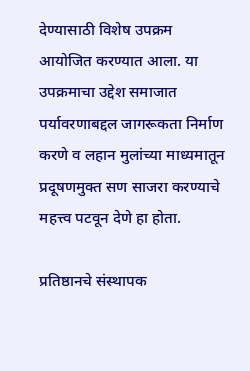देण्यासाठी विशेष उपक्रम आयोजित करण्यात आला. या उपक्रमाचा उद्देश समाजात पर्यावरणाबद्दल जागरूकता निर्माण करणे व लहान मुलांच्या माध्यमातून प्रदूषणमुक्त सण साजरा करण्याचे महत्त्व पटवून देणे हा होता.

प्रतिष्ठानचे संस्थापक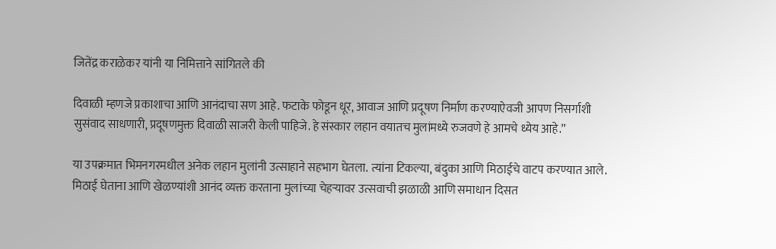जितेंद्र कराळेकर यांनी या निमित्ताने सांगितले की

दिवाळी म्हणजे प्रकाशाचा आणि आनंदाचा सण आहे. फटाके फोडून धूर, आवाज आणि प्रदूषण निर्माण करण्याऐवजी आपण निसर्गाशी सुसंवाद साधणारी, प्रदूषणमुक्त दिवाळी साजरी केली पाहिजे. हे संस्कार लहान वयातच मुलांमध्ये रुजवणे हे आमचे ध्येय आहे.”

या उपक्रमात भिमनगरमधील अनेक लहान मुलांनी उत्साहाने सहभाग घेतला. त्यांना टिकल्या, बंदुका आणि मिठाईचे वाटप करण्यात आले. मिठाई घेताना आणि खेळण्यांशी आनंद व्यक्त करताना मुलांच्या चेहऱ्यावर उत्सवाची झळाळी आणि समाधान दिसत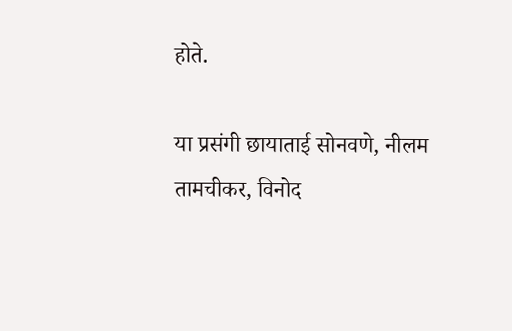होते.

या प्रसंगी छायाताई सोनवणे, नीलम तामचीकर, विनोद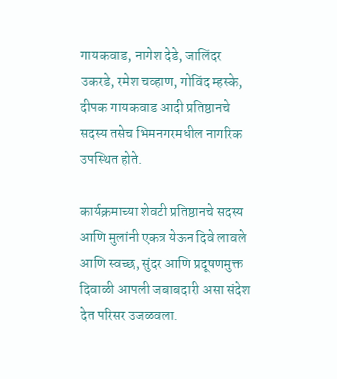गायकवाड, नागेश देडे, जालिंदर उकरडे, रमेश चव्हाण, गोविंद म्हस्के, दीपक गायकवाड आदी प्रतिष्ठानचे सदस्य तसेच भिमनगरमधील नागरिक उपस्थित होते.

कार्यक्रमाच्या शेवटी प्रतिष्ठानचे सदस्य आणि मुलांनी एकत्र येऊन दिवे लावले आणि स्वच्छ, सुंदर आणि प्रदूषणमुक्त दिवाळी आपली जबाबदारी असा संदेश देत परिसर उजळवला.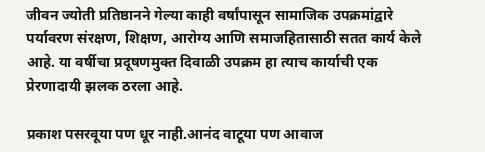जीवन ज्योती प्रतिष्ठानने गेल्या काही वर्षांपासून सामाजिक उपक्रमांद्वारे पर्यावरण संरक्षण, शिक्षण, आरोग्य आणि समाजहितासाठी सतत कार्य केले आहे. या वर्षीचा प्रदूषणमुक्त दिवाळी उपक्रम हा त्याच कार्याची एक प्रेरणादायी झलक ठरला आहे.

प्रकाश पसरवूया पण धूर नाही.आनंद वाटूया पण आवाज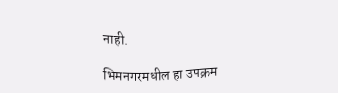नाही.

भिमनगरमधील हा उपक्रम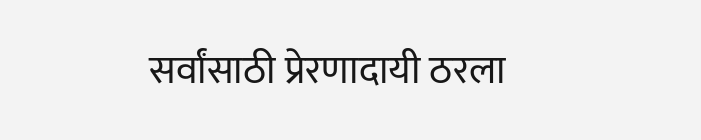सर्वांसाठी प्रेरणादायी ठरला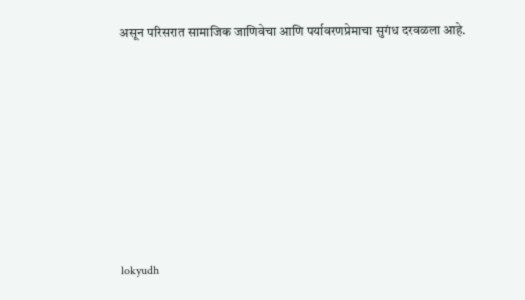असून परिसरात सामाजिक जाणिवेचा आणि पर्यावरणप्रेमाचा सुगंध दरवळला आहे.








lokyudh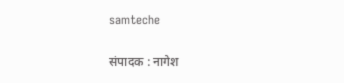samteche

संपादक : नागेश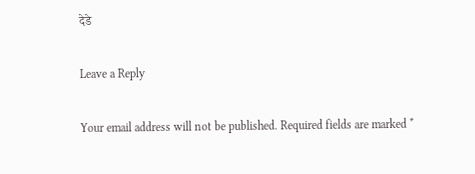देडे

Leave a Reply

Your email address will not be published. Required fields are marked *